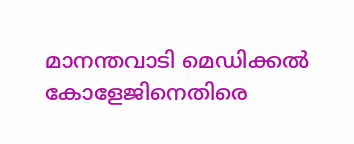മാനന്തവാടി മെഡിക്കൽ കോളേജിനെതിരെ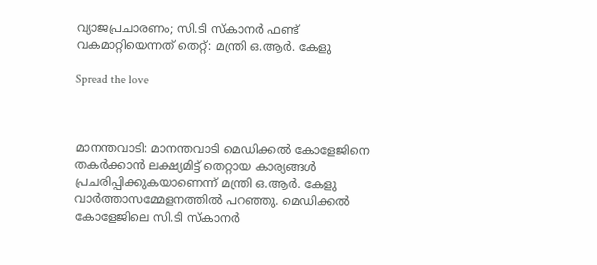വ്യാജപ്രചാരണം; സി.ടി സ്കാനർ ഫണ്ട് വകമാറ്റിയെന്നത് തെറ്റ്: മന്ത്രി ഒ.ആർ. കേളു

Spread the love



മാനന്തവാടി: മാനന്തവാടി മെഡിക്കൽ കോളേജിനെ തകർക്കാൻ ലക്ഷ്യമിട്ട് തെറ്റായ കാര്യങ്ങൾ പ്രചരിപ്പിക്കുകയാണെന്ന് മന്ത്രി ഒ.ആർ. കേളു വാർത്താസമ്മേളനത്തിൽ പറഞ്ഞു. മെഡിക്കൽ കോളേജിലെ സി.ടി സ്കാനർ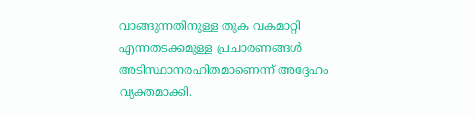വാങ്ങുന്നതിനുള്ള തുക വകമാറ്റി എന്നതടക്കമുള്ള പ്രചാരണങ്ങൾ അടിസ്ഥാനരഹിതമാണെന്ന് അദ്ദേഹം വ്യക്തമാക്കി.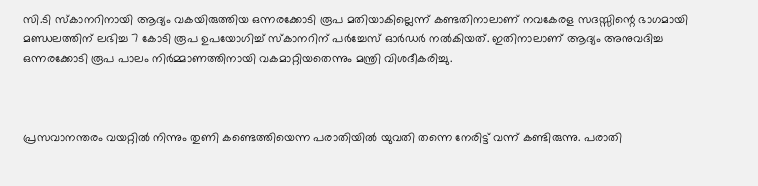സി.ടി സ്കാനറിനായി ആദ്യം വകയിരുത്തിയ ഒന്നരക്കോടി രൂപ മതിയാകില്ലെന്ന് കണ്ടതിനാലാണ് നവകേരള സദസ്സിന്റെ ഭാഗമായി മണ്ഡലത്തിന് ലഭിച്ച 7 കോടി രൂപ ഉപയോഗിച്ച് സ്കാനറിന് പർച്ചേസ് ഓർഡർ നൽകിയത്. ഇതിനാലാണ് ആദ്യം അനുവദിച്ച ഒന്നരക്കോടി രൂപ പാലം നിർമ്മാണത്തിനായി വകമാറ്റിയതെന്നും മന്ത്രി വിശദീകരിച്ചു.



പ്രസവാനന്തരം വയറ്റിൽ നിന്നും തുണി കണ്ടെത്തിയെന്ന പരാതിയിൽ യുവതി തന്നെ നേരിട്ട് വന്ന് കണ്ടിരുന്നു. പരാതി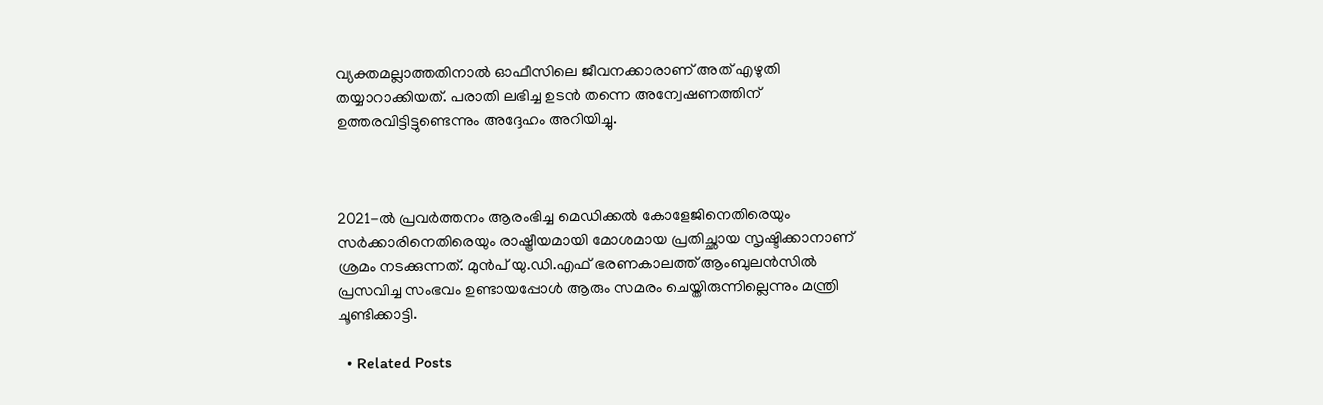വ്യക്തമല്ലാത്തതിനാൽ ഓഫീസിലെ ജീവനക്കാരാണ് അത് എഴുതി തയ്യാറാക്കിയത്. പരാതി ലഭിച്ച ഉടൻ തന്നെ അന്വേഷണത്തിന് ഉത്തരവിട്ടിട്ടുണ്ടെന്നും അദ്ദേഹം അറിയിച്ചു.



2021-ൽ പ്രവർത്തനം ആരംഭിച്ച മെഡിക്കൽ കോളേജിനെതിരെയും സർക്കാരിനെതിരെയും രാഷ്ട്രീയമായി മോശമായ പ്രതിച്ഛായ സൃഷ്ടിക്കാനാണ് ശ്രമം നടക്കുന്നത്. മുൻപ് യു.ഡി.എഫ് ഭരണകാലത്ത് ആംബുലൻസിൽ പ്രസവിച്ച സംഭവം ഉണ്ടായപ്പോൾ ആരും സമരം ചെയ്തിരുന്നില്ലെന്നും മന്ത്രി ചൂണ്ടിക്കാട്ടി.

  • Related Posts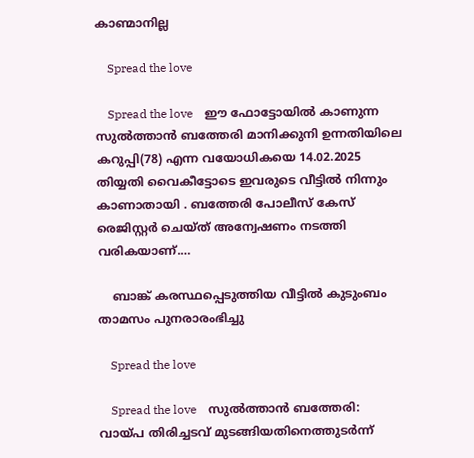കാണ്മാനില്ല

    Spread the love

    Spread the love    ഈ ഫോട്ടോയിൽ കാണുന്ന സുൽത്താൻ ബത്തേരി മാനിക്കുനി ഉന്നതിയിലെ കറുപ്പി(78) എന്ന വയോധികയെ 14.02.2025 തിയ്യതി വൈകീട്ടോടെ ഇവരുടെ വീട്ടിൽ നിന്നും കാണാതായി . ബത്തേരി പോലീസ് കേസ് രെജിസ്റ്റർ ചെയ്ത് അന്വേഷണം നടത്തി വരികയാണ്.…

    ബാങ്ക് കരസ്ഥപ്പെടുത്തിയ വീട്ടില്‍ കുടുംബം താമസം പുനരാരംഭിച്ചു

    Spread the love

    Spread the love    സുല്‍ത്താന്‍ ബത്തേരി: വായ്പ തിരിച്ചടവ് മുടങ്ങിയതിനെത്തുടര്‍ന്ന്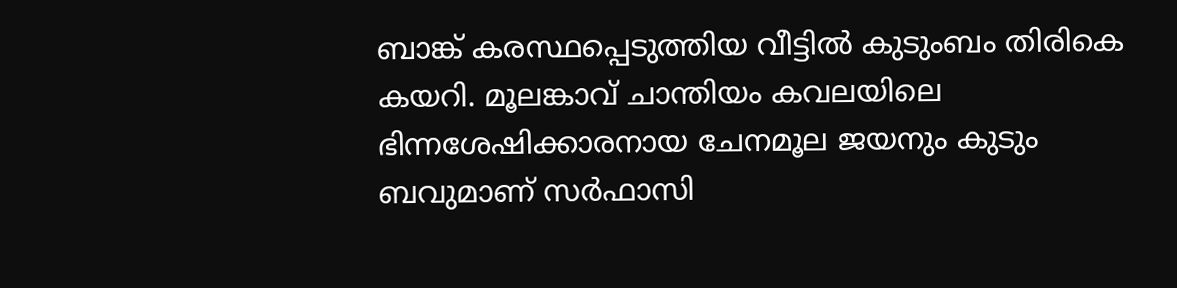ബാങ്ക് കരസ്ഥപ്പെടുത്തിയ വീട്ടില്‍ കുടുംബം തിരികെ കയറി. മൂലങ്കാവ് ചാന്തിയം കവലയിലെ ഭിന്നശേഷിക്കാരനായ ചേനമൂല ജയനും കുടും ബവുമാണ് സര്‍ഫാസി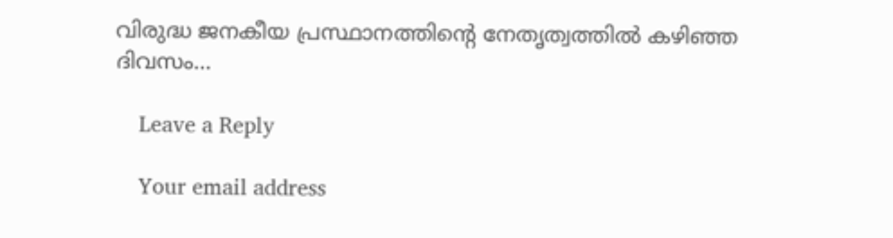വിരുദ്ധ ജനകീയ പ്രസ്ഥാനത്തിന്റെ നേതൃത്വത്തില്‍ കഴിഞ്ഞ ദിവസം…

    Leave a Reply

    Your email address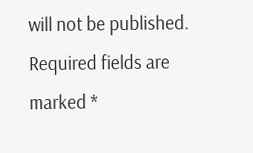will not be published. Required fields are marked *